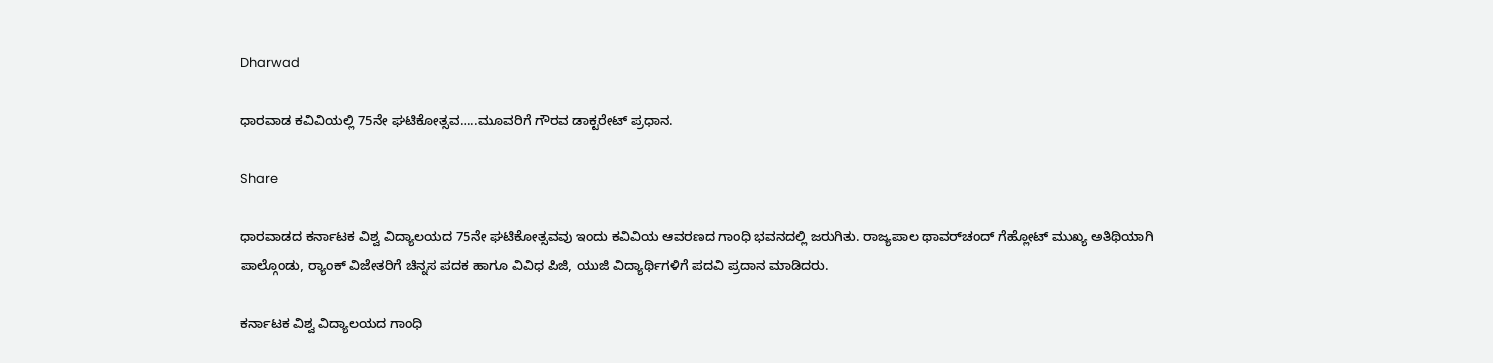Dharwad

ಧಾರವಾಡ ಕವಿವಿಯಲ್ಲಿ 75ನೇ ಘಟಿಕೋತ್ಸವ…..ಮೂವರಿಗೆ ಗೌರವ ಡಾಕ್ಟರೇಟ್ ಪ್ರಧಾನ.

Share

ಧಾರವಾಡದ ಕರ್ನಾಟಕ ವಿಶ್ವ ವಿದ್ಯಾಲಯದ 75ನೇ ಘಟಿಕೋತ್ಸವವು ಇಂದು ಕವಿವಿಯ ಆವರಣದ ಗಾಂಧಿ ಭವನದಲ್ಲಿ ಜರುಗಿತು. ರಾಜ್ಯಪಾಲ ಥಾವರ್‌ಚಂದ್ ಗೆಹ್ಲೋಟ್ ಮುಖ್ಯ ಅತಿಥಿಯಾಗಿ ಪಾಲ್ಗೊಂಡು, ರ್‍ಯಾಂಕ್ ವಿಜೇತರಿಗೆ ಚಿನ್ನಸ ಪದಕ ಹಾಗೂ ವಿವಿಧ ಪಿಜಿ, ಯುಜಿ ವಿದ್ಯಾರ್ಥಿಗಳಿಗೆ ಪದವಿ ಪ್ರದಾನ ಮಾಡಿದರು.

ಕರ್ನಾಟಕ ವಿಶ್ವ ವಿದ್ಯಾಲಯದ ಗಾಂಧಿ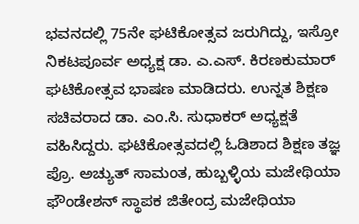ಭವನದಲ್ಲಿ 75ನೇ ಘಟಿಕೋತ್ಸವ ಜರುಗಿದ್ದು, ಇಸ್ರೋ ನಿಕಟಪೂರ್ವ ಅಧ್ಯಕ್ಷ ಡಾ. ಎ.ಎಸ್. ಕಿರಣಕುಮಾರ್ ಘಟಿಕೋತ್ಸವ ಭಾಷಣ ಮಾಡಿದರು. ಉನ್ನತ ಶಿಕ್ಷಣ ಸಚಿವರಾದ ಡಾ. ಎಂ.ಸಿ. ಸುಧಾಕರ್ ಅಧ್ಯಕ್ಷತೆ ವಹಿಸಿದ್ದರು. ಘಟಿಕೋತ್ಸವದಲ್ಲಿ ಓಡಿಶಾದ ಶಿಕ್ಷಣ ತಜ್ಞ ಪ್ರೊ. ಅಚ್ಯುತ್ ಸಾಮಂತ, ಹುಬ್ಬಳ್ಳಿಯ ಮಜೇಥಿಯಾ ಫೌಂಡೇಶನ್ ಸ್ಥಾಪಕ ಜಿತೇಂದ್ರ ಮಜೇಥಿಯಾ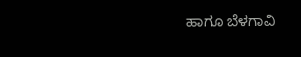ಹಾಗೂ ಬೆಳಗಾವಿ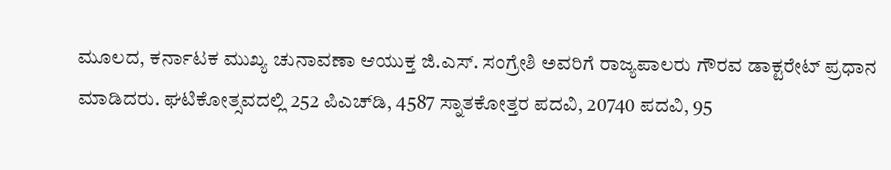ಮೂಲದ, ಕರ್ನಾಟಕ ಮುಖ್ಯ ಚುನಾವಣಾ ಆಯುಕ್ತ ಜಿ.ಎಸ್. ಸಂಗ್ರೇಶಿ ಅವರಿಗೆ ರಾಜ್ಯಪಾಲರು ಗೌರವ ಡಾಕ್ಟರೇಟ್ ಪ್ರಧಾನ ಮಾಡಿದರು. ಘಟಿಕೋತ್ಸವದಲ್ಲಿ 252 ಪಿಎಚ್‌ಡಿ, 4587 ಸ್ನಾತಕೋತ್ತರ ಪದವಿ, 20740 ಪದವಿ, 95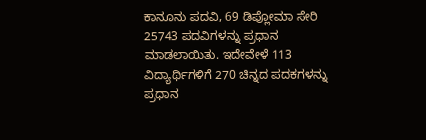ಕಾನೂನು ಪದವಿ, 69 ಡಿಪ್ಲೋಮಾ ಸೇರಿ 25743 ಪದವಿಗಳನ್ನು ಪ್ರಧಾನ ಮಾಡಲಾಯಿತು. ಇದೇವೇಳೆ 113 ವಿದ್ಯಾರ್ಥಿಗಳಿಗೆ 270 ಚಿನ್ನದ ಪದಕಗಳನ್ನು ಪ್ರಧಾನ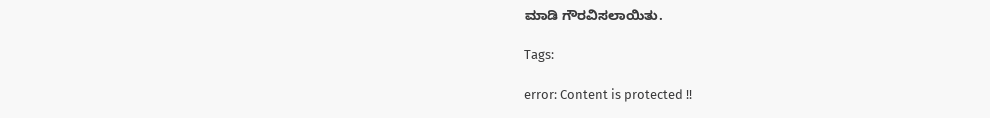ಮಾಡಿ ಗೌರವಿಸಲಾಯಿತು.

Tags:

error: Content is protected !!